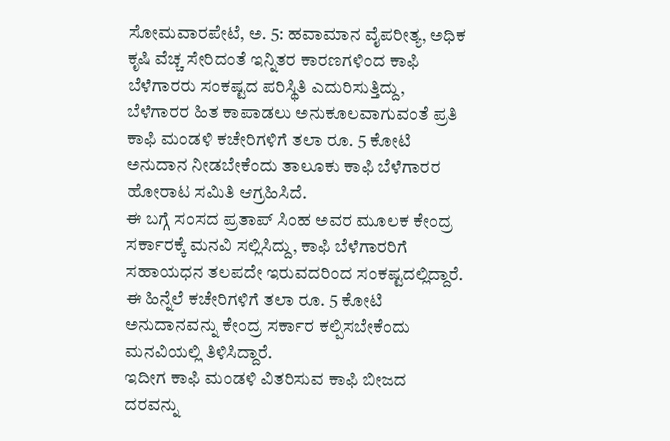ಸೋಮವಾರಪೇಟೆ, ಅ. 5: ಹವಾಮಾನ ವೈಪರೀತ್ಯ, ಅಧಿಕ ಕೃಷಿ ವೆಚ್ಚ ಸೇರಿದಂತೆ ಇನ್ನಿತರ ಕಾರಣಗಳಿಂದ ಕಾಫಿ ಬೆಳೆಗಾರರು ಸಂಕಷ್ಟದ ಪರಿಸ್ಥಿತಿ ಎದುರಿಸುತ್ತಿದ್ದು, ಬೆಳೆಗಾರರ ಹಿತ ಕಾಪಾಡಲು ಅನುಕೂಲವಾಗುವಂತೆ ಪ್ರತಿ ಕಾಫಿ ಮಂಡಳಿ ಕಚೇರಿಗಳಿಗೆ ತಲಾ ರೂ. 5 ಕೋಟಿ ಅನುದಾನ ನೀಡಬೇಕೆಂದು ತಾಲೂಕು ಕಾಫಿ ಬೆಳೆಗಾರರ ಹೋರಾಟ ಸಮಿತಿ ಆಗ್ರಹಿಸಿದೆ.
ಈ ಬಗ್ಗೆ ಸಂಸದ ಪ್ರತಾಪ್ ಸಿಂಹ ಅವರ ಮೂಲಕ ಕೇಂದ್ರ ಸರ್ಕಾರಕ್ಕೆ ಮನವಿ ಸಲ್ಲಿಸಿದ್ದು, ಕಾಫಿ ಬೆಳೆಗಾರರಿಗೆ ಸಹಾಯಧನ ತಲಪದೇ ಇರುವದರಿಂದ ಸಂಕಷ್ಟದಲ್ಲಿದ್ದಾರೆ. ಈ ಹಿನ್ನೆಲೆ ಕಚೇರಿಗಳಿಗೆ ತಲಾ ರೂ. 5 ಕೋಟಿ ಅನುದಾನವನ್ನು ಕೇಂದ್ರ ಸರ್ಕಾರ ಕಲ್ಪಿಸಬೇಕೆಂದು ಮನವಿಯಲ್ಲಿ ತಿಳಿಸಿದ್ದಾರೆ.
ಇದೀಗ ಕಾಫಿ ಮಂಡಳಿ ವಿತರಿಸುವ ಕಾಫಿ ಬೀಜದ ದರವನ್ನು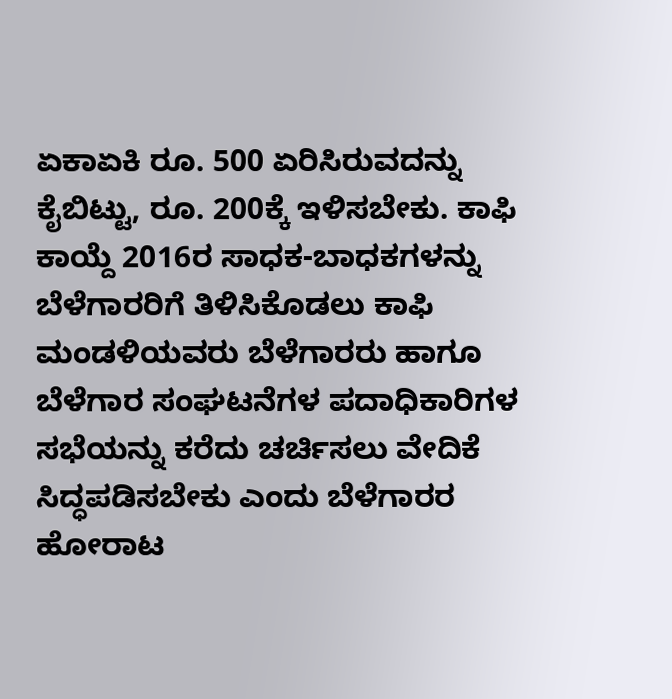ಏಕಾಏಕಿ ರೂ. 500 ಏರಿಸಿರುವದನ್ನು ಕೈಬಿಟ್ಟು, ರೂ. 200ಕ್ಕೆ ಇಳಿಸಬೇಕು. ಕಾಫಿ ಕಾಯ್ದೆ 2016ರ ಸಾಧಕ-ಬಾಧಕಗಳನ್ನು ಬೆಳೆಗಾರರಿಗೆ ತಿಳಿಸಿಕೊಡಲು ಕಾಫಿ ಮಂಡಳಿಯವರು ಬೆಳೆಗಾರರು ಹಾಗೂ ಬೆಳೆಗಾರ ಸಂಘಟನೆಗಳ ಪದಾಧಿಕಾರಿಗಳ ಸಭೆಯನ್ನು ಕರೆದು ಚರ್ಚಿಸಲು ವೇದಿಕೆ ಸಿದ್ಧಪಡಿಸಬೇಕು ಎಂದು ಬೆಳೆಗಾರರ ಹೋರಾಟ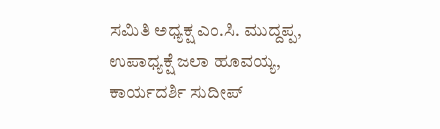ಸಮಿತಿ ಅಧ್ಯಕ್ಷ ಎಂ.ಸಿ. ಮುದ್ದಪ್ಪ, ಉಪಾಧ್ಯಕ್ಷೆ ಜಲಾ ಹೂವಯ್ಯ, ಕಾರ್ಯದರ್ಶಿ ಸುದೀಪ್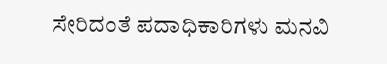ಸೇರಿದಂತೆ ಪದಾಧಿಕಾರಿಗಳು ಮನವಿ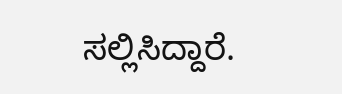ಸಲ್ಲಿಸಿದ್ದಾರೆ.